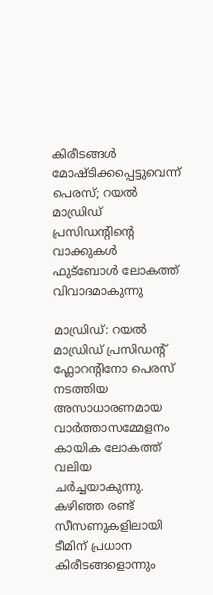കിരീടങ്ങൾ മോഷ്ടിക്കപ്പെട്ടുവെന്ന് പെരസ്; റയൽ മാഡ്രിഡ് പ്രസിഡന്റിന്റെ വാക്കുകൾ ഫുട്ബോൾ ലോകത്ത് വിവാദമാകുന്നു

മാഡ്രിഡ്: റയൽ മാഡ്രിഡ് പ്രസിഡന്റ് ഫ്ലോറന്റിനോ പെരസ് നടത്തിയ അസാധാരണമായ വാർത്താസമ്മേളനം കായിക ലോകത്ത് വലിയ ചർച്ചയാകുന്നു. കഴിഞ്ഞ രണ്ട് സീസണുകളിലായി ടീമിന് പ്രധാന കിരീടങ്ങളൊന്നും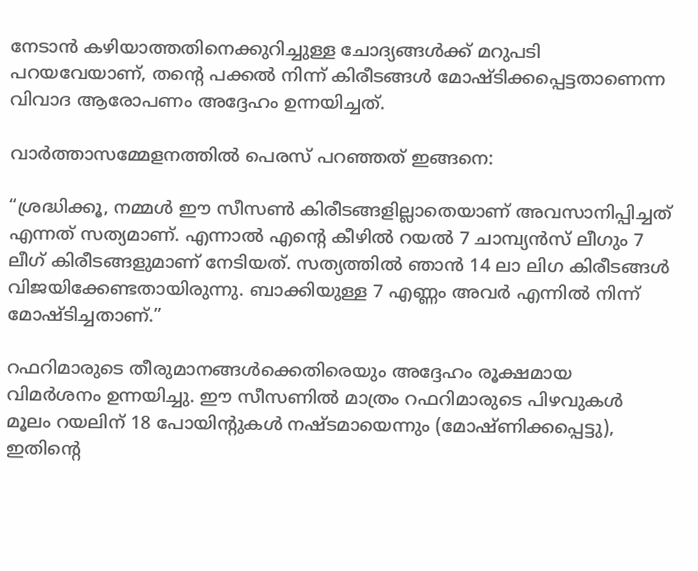നേടാൻ കഴിയാത്തതിനെക്കുറിച്ചുള്ള ചോദ്യങ്ങൾക്ക് മറുപടി പറയവേയാണ്, തന്റെ പക്കൽ നിന്ന് കിരീടങ്ങൾ മോഷ്ടിക്കപ്പെട്ടതാണെന്ന വിവാദ ആരോപണം അദ്ദേഹം ഉന്നയിച്ചത്.

വാർത്താസമ്മേളനത്തിൽ പെരസ് പറഞ്ഞത് ഇങ്ങനെ:

“ശ്രദ്ധിക്കൂ, നമ്മൾ ഈ സീസൺ കിരീടങ്ങളില്ലാതെയാണ് അവസാനിപ്പിച്ചത് എന്നത് സത്യമാണ്. എന്നാൽ എന്റെ കീഴിൽ റയൽ 7 ചാമ്പ്യൻസ് ലീഗും 7 ലീഗ് കിരീടങ്ങളുമാണ് നേടിയത്. സത്യത്തിൽ ഞാൻ 14 ലാ ലിഗ കിരീടങ്ങൾ വിജയിക്കേണ്ടതായിരുന്നു. ബാക്കിയുള്ള 7 എണ്ണം അവർ എന്നിൽ നിന്ന് മോഷ്ടിച്ചതാണ്.”

റഫറിമാരുടെ തീരുമാനങ്ങൾക്കെതിരെയും അദ്ദേഹം രൂക്ഷമായ വിമർശനം ഉന്നയിച്ചു. ഈ സീസണിൽ മാത്രം റഫറിമാരുടെ പിഴവുകൾ മൂലം റയലിന് 18 പോയിന്റുകൾ നഷ്ടമായെന്നും (മോഷ്ണിക്കപ്പെട്ടു), ഇതിന്റെ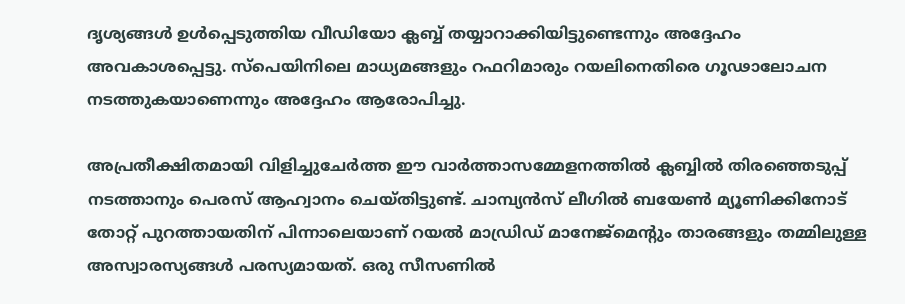ദൃശ്യങ്ങൾ ഉൾപ്പെടുത്തിയ വീഡിയോ ക്ലബ്ബ് തയ്യാറാക്കിയിട്ടുണ്ടെന്നും അദ്ദേഹം അവകാശപ്പെട്ടു. സ്‌പെയിനിലെ മാധ്യമങ്ങളും റഫറിമാരും റയലിനെതിരെ ഗൂഢാലോചന നടത്തുകയാണെന്നും അദ്ദേഹം ആരോപിച്ചു.

അപ്രതീക്ഷിതമായി വിളിച്ചുചേർത്ത ഈ വാർത്താസമ്മേളനത്തിൽ ക്ലബ്ബിൽ തിരഞ്ഞെടുപ്പ് നടത്താനും പെരസ് ആഹ്വാനം ചെയ്തിട്ടുണ്ട്. ചാമ്പ്യൻസ് ലീഗിൽ ബയേൺ മ്യൂണിക്കിനോട് തോറ്റ് പുറത്തായതിന് പിന്നാലെയാണ് റയൽ മാഡ്രിഡ് മാനേജ്‌മെന്റും താരങ്ങളും തമ്മിലുള്ള അസ്വാരസ്യങ്ങൾ പരസ്യമായത്. ഒരു സീസണിൽ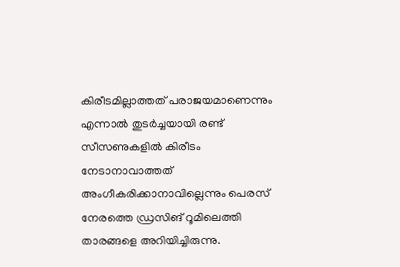കിരീടമില്ലാത്തത് പരാജയമാണെന്നും എന്നാൽ തുടർച്ചയായി രണ്ട് സീസണുകളിൽ കിരീടം നേടാനാവാത്തത് അംഗീകരിക്കാനാവില്ലെന്നും പെരസ് നേരത്തെ ഡ്രസിങ് റൂമിലെത്തി താരങ്ങളെ അറിയിച്ചിരുന്നു.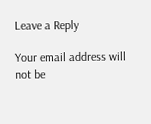Leave a Reply

Your email address will not be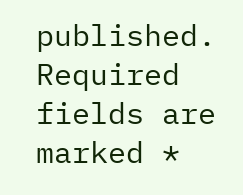published. Required fields are marked *